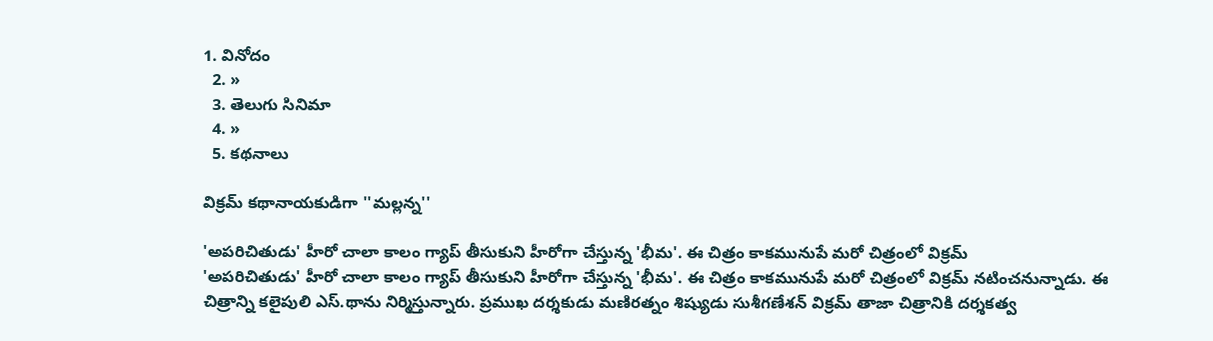1. వినోదం
  2. »
  3. తెలుగు సినిమా
  4. »
  5. కథనాలు

విక్రమ్ కథానాయకుడిగా ''మల్లన్న''

'అపరిచితుడు' హీరో చాలా కాలం గ్యాప్ తీసుకుని హీరోగా చేస్తున్న 'భీమ'. ఈ చిత్రం కాకమునుపే మరో చిత్రంలో విక్రమ్
'అపరిచితుడు' హీరో చాలా కాలం గ్యాప్ తీసుకుని హీరోగా చేస్తున్న 'భీమ'. ఈ చిత్రం కాకమునుపే మరో చిత్రంలో విక్రమ్ నటించనున్నాడు. ఈ చిత్రాన్ని కలైపులి ఎస్.థాను నిర్మిస్తున్నారు. ప్రముఖ దర్శకుడు మణిరత్నం శిష్యుడు సుశీగణేశన్ విక్రమ్ తాజా చిత్రానికి దర్శకత్వ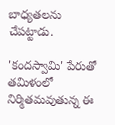బాధ్యతలను చేపట్టాడు.

'కందస్వామి' పేరుతో తమిళంలో నిర్మితమవుతున్న ఈ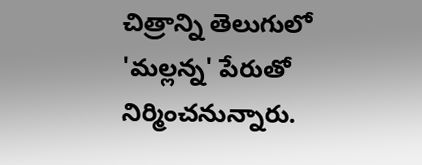చిత్రాన్ని తెలుగులో 'మల్లన్న' పేరుతో నిర్మించనున్నారు.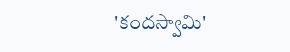'కందస్వామి'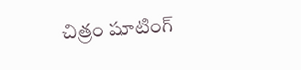చిత్రం షూటింగ్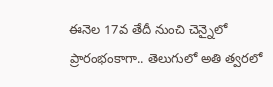ఈనెల 17వ తేదీ నుంచి చెన్నైలో ప్రారంభంకాగా.. తెలుగులో అతి త్వరలో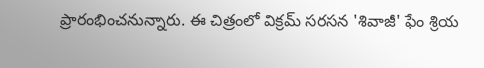ప్రారంభించనున్నారు. ఈ చిత్రంలో విక్రమ్ సరసన 'శివాజీ' ఫేం శ్రియ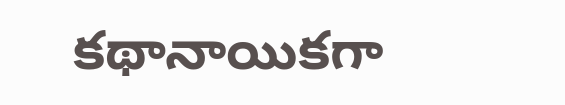కథానాయికగా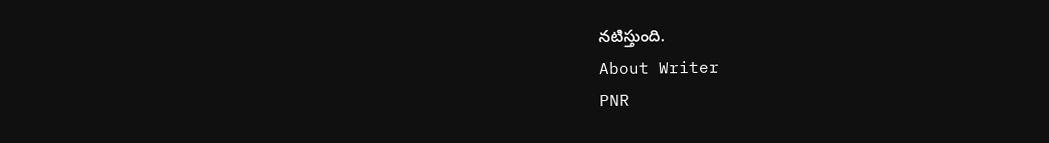నటిస్తుంది.
About Writer
PNR